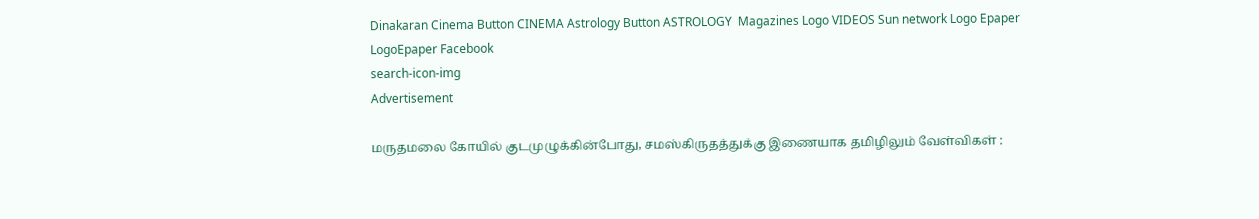Dinakaran Cinema Button CINEMA Astrology Button ASTROLOGY  Magazines Logo VIDEOS Sun network Logo Epaper LogoEpaper Facebook
search-icon-img
Advertisement

மருதமலை கோயில் குடமுழுக்கின்போது, சமஸ்கிருதத்துக்கு இணையாக தமிழிலும் வேள்விகள் :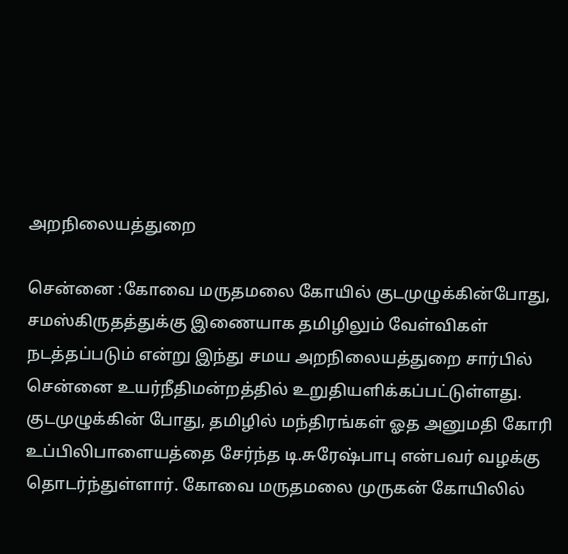அறநிலையத்துறை

சென்னை :கோவை மருதமலை கோயில் குடமுழுக்கின்போது, சமஸ்கிருதத்துக்கு இணையாக தமிழிலும் வேள்விகள் நடத்தப்படும் என்று இந்து சமய அறநிலையத்துறை சார்பில் சென்னை உயர்நீதிமன்றத்தில் உறுதியளிக்கப்பட்டுள்ளது. குடமுழுக்கின் போது, தமிழில் மந்திரங்கள் ஓத அனுமதி கோரி உப்பிலிபாளையத்தை சேர்ந்த டி.சுரேஷ்பாபு என்பவர் வழக்கு தொடர்ந்துள்ளார். கோவை மருதமலை முருகன் கோயிலில்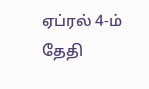ஏப்ரல் 4-ம் தேதி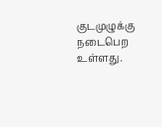குடமுழுக்கு நடைபெற உள்ளது.